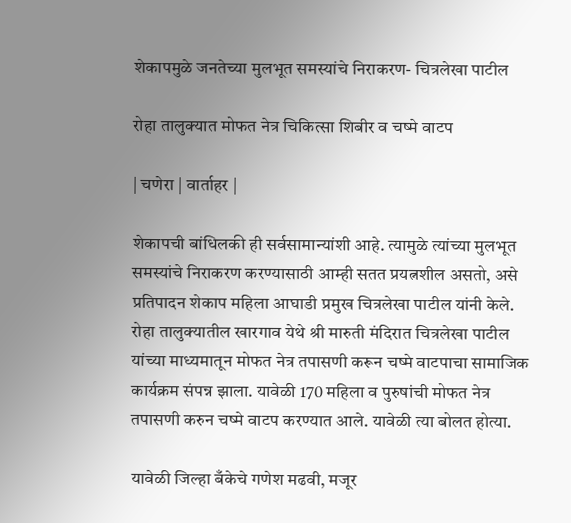शेकापमुळे जनतेच्या मुलभूत समस्यांचे निराकरण- चित्रलेखा पाटील

रोहा तालुक्यात मोफत नेत्र चिकित्सा शिबीर व चष्मे वाटप

| चणेरा | वार्ताहर |

शेकापची बांधिलकी ही सर्वसामान्यांशी आहे. त्यामुळे त्यांच्या मुलभूत समस्यांचे निराकरण करण्यासाठी आम्ही सतत प्रयत्नशील असतो, असे प्रतिपादन शेकाप महिला आघाडी प्रमुख चित्रलेखा पाटील यांनी केले. रोहा तालुक्यातील खारगाव येथे श्री मारुती मंदिरात चित्रलेखा पाटील यांच्या माध्यमातून मोफत नेत्र तपासणी करून चष्मे वाटपाचा सामाजिक कार्यक्रम संपन्न झाला. यावेळी 170 महिला व पुरुषांची मोफत नेत्र तपासणी करुन चष्मे वाटप करण्यात आले. यावेळी त्या बोलत होत्या.

यावेळी जिल्हा बँकेचे गणेश मढवी, मजूर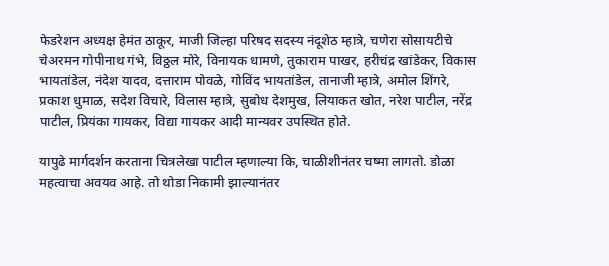फेडरेशन अध्यक्ष हेमंत ठाकूर, माजी जिल्हा परिषद सदस्य नंदूशेठ म्हात्रे, चणेरा सोसायटीचे चेअरमन गोपीनाथ गंभे, विठ्ठल मोरे, विनायक धामणे, तुकाराम पाखर, हरीचंद्र खांडेकर, विकास भायतांडेल, नंदेश यादव, दत्ताराम पोवळे, गोविंद भायतांडेल, तानाजी म्हात्रे, अमोल शिंगरे, प्रकाश धुमाळ, सदेश विचारे, विलास म्हात्रे, सुबोध देशमुख, लियाकत खोत, नरेश पाटील, नरेंद्र पाटील, प्रियंका गायकर, विद्या गायकर आदी मान्यवर उपस्थित होते.

यापुढे मार्गदर्शन करताना चित्रलेखा पाटील म्हणाल्या कि, चाळीशीनंतर चष्मा लागतो. डोळा महत्वाचा अवयव आहे. तो थोडा निकामी झाल्यानंतर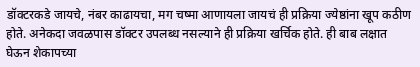डॉक्टरकडे जायचे, नंबर काढायचा, मग चष्मा आणायला जायचं ही प्रक्रिया ज्येष्ठांना खूप कठीण होते. अनेकदा जवळपास डॉक्टर उपलब्ध नसल्याने ही प्रक्रिया खर्चिक होते. ही बाब लक्षात घेऊन शेकापच्या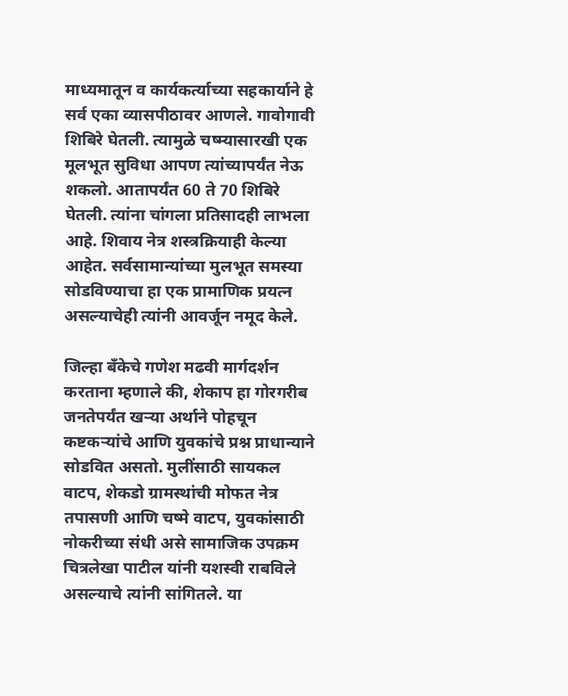माध्यमातून व कार्यकर्त्याच्या सहकार्याने हे सर्व एका व्यासपीठावर आणले. गावोगावी शिबिरे घेतली. त्यामुळे चष्म्यासारखी एक मूलभूत सुविधा आपण त्यांच्यापर्यंत नेऊ शकलो. आतापर्यंत 60 ते 70 शिबिरे घेतली. त्यांना चांगला प्रतिसादही लाभला आहे. शिवाय नेत्र शस्त्रक्रियाही केल्या आहेत. सर्वसामान्यांच्या मुलभूत समस्या सोडविण्याचा हा एक प्रामाणिक प्रयत्न असल्याचेही त्यांनी आवर्जून नमूद केले.

जिल्हा बँकेचे गणेश मढवी मार्गदर्शन करताना म्हणाले की, शेकाप हा गोरगरीब जनतेपर्यंत खऱ्या अर्थाने पोहचून कष्टकऱ्यांचे आणि युवकांचे प्रश्न प्राधान्याने सोडवित असतो. मुलींसाठी सायकल वाटप, शेकडो ग्रामस्थांची मोफत नेत्र तपासणी आणि चष्मे वाटप, युवकांसाठी नोकरीच्या संधी असे सामाजिक उपक्रम चित्रलेखा पाटील यांनी यशस्वी राबविले असल्याचे त्यांनी सांगितले. या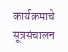कार्यक्रमाचे सूत्रसंचालन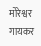मोरेश्वर गायकर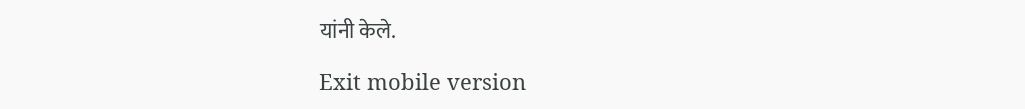यांनी केले.

Exit mobile version